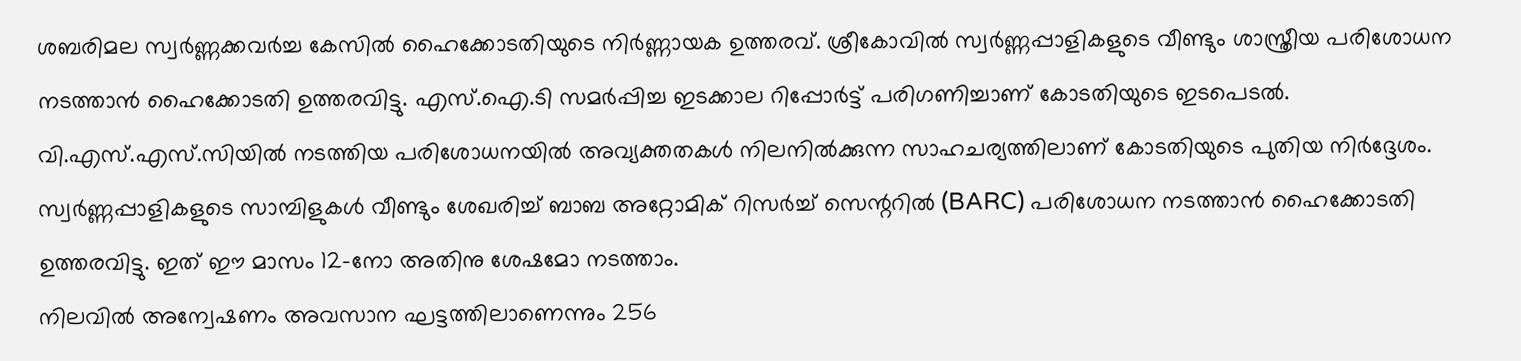ശബരിമല സ്വർണ്ണക്കവർച്ച കേസിൽ ഹൈക്കോടതിയുടെ നിർണ്ണായക ഉത്തരവ്. ശ്രീകോവിൽ സ്വർണ്ണപ്പാളികളുടെ വീണ്ടും ശാസ്ത്രീയ പരിശോധന നടത്താൻ ഹൈക്കോടതി ഉത്തരവിട്ടു. എസ്.ഐ.ടി സമർപ്പിച്ച ഇടക്കാല റിപ്പോർട്ട് പരിഗണിച്ചാണ് കോടതിയുടെ ഇടപെടൽ.
വി.എസ്.എസ്.സിയിൽ നടത്തിയ പരിശോധനയിൽ അവ്യക്തതകൾ നിലനിൽക്കുന്ന സാഹചര്യത്തിലാണ് കോടതിയുടെ പുതിയ നിർദ്ദേശം. സ്വർണ്ണപ്പാളികളുടെ സാമ്പിളുകൾ വീണ്ടും ശേഖരിച്ച് ബാബ അറ്റോമിക് റിസർച്ച് സെന്ററിൽ (BARC) പരിശോധന നടത്താൻ ഹൈക്കോടതി ഉത്തരവിട്ടു. ഇത് ഈ മാസം 12-നോ അതിനു ശേഷമോ നടത്താം.
നിലവിൽ അന്വേഷണം അവസാന ഘട്ടത്തിലാണെന്നും 256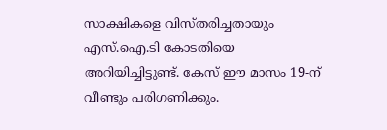സാക്ഷികളെ വിസ്തരിച്ചതായും എസ്.ഐ.ടി കോടതിയെ അറിയിച്ചിട്ടുണ്ട്. കേസ് ഈ മാസം 19-ന് വീണ്ടും പരിഗണിക്കും.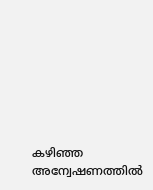കഴിഞ്ഞ അന്വേഷണത്തിൽ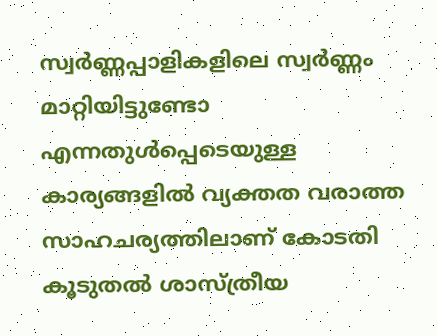സ്വർണ്ണപ്പാളികളിലെ സ്വർണ്ണം മാറ്റിയിട്ടുണ്ടോ എന്നതുൾപ്പെടെയുള്ള കാര്യങ്ങളിൽ വ്യക്തത വരാത്ത സാഹചര്യത്തിലാണ് കോടതി കൂടുതൽ ശാസ്ത്രീയ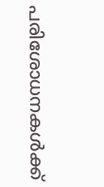പരിശോധനകൾക്ക്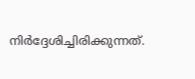നിർദ്ദേശിച്ചിരിക്കുന്നത്.